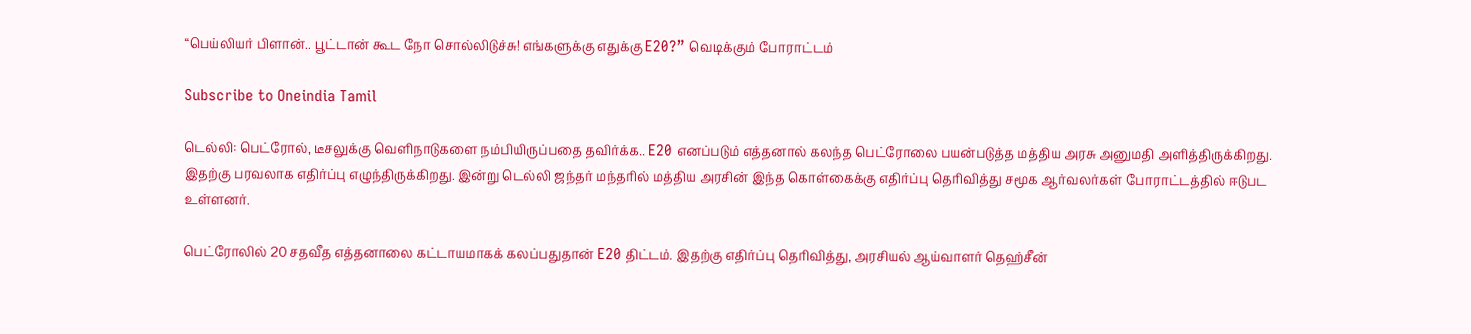“பெய்லியர் பிளான்.. பூட்டான் கூட நோ சொல்லிடுச்சு! எங்களுக்கு எதுக்கு E20?” வெடிக்கும் போராட்டம்

Subscribe to Oneindia Tamil

டெல்லி: பெட்ரோல், டீசலுக்கு வெளிநாடுகளை நம்பியிருப்பதை தவிர்க்க.. E20 எனப்படும் எத்தனால் கலந்த பெட்ரோலை பயன்படுத்த மத்திய அரசு அனுமதி அளித்திருக்கிறது. இதற்கு பரவலாக எதிர்ப்பு எழுந்திருக்கிறது. இன்று டெல்லி ஜந்தர் மந்தரில் மத்திய அரசின் இந்த கொள்கைக்கு எதிர்ப்பு தெரிவித்து சமூக ஆர்வலர்கள் போராட்டத்தில் ஈடுபட உள்ளனர்.

பெட்ரோலில் 20 சதவீத எத்தனாலை கட்டாயமாகக் கலப்பதுதான் E20 திட்டம். இதற்கு எதிர்ப்பு தெரிவித்து, அரசியல் ஆய்வாளர் தெஹ்சீன்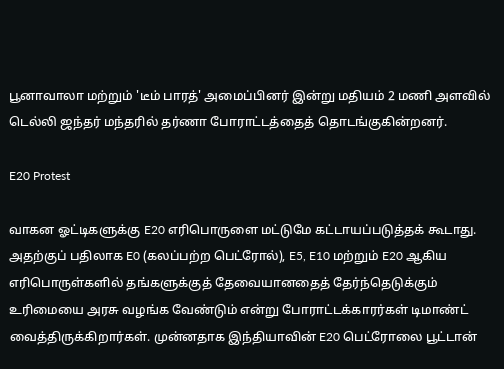பூனாவாலா மற்றும் 'டீம் பாரத்' அமைப்பினர் இன்று மதியம் 2 மணி அளவில் டெல்லி ஜந்தர் மந்தரில் தர்ணா போராட்டத்தைத் தொடங்குகின்றனர்.

E20 Protest

வாகன ஓட்டிகளுக்கு E20 எரிபொருளை மட்டுமே கட்டாயப்படுத்தக் கூடாது. அதற்குப் பதிலாக E0 (கலப்பற்ற பெட்ரோல்), E5, E10 மற்றும் E20 ஆகிய எரிபொருள்களில் தங்களுக்குத் தேவையானதைத் தேர்ந்தெடுக்கும் உரிமையை அரசு வழங்க வேண்டும் என்று போராட்டக்காரர்கள் டிமாண்ட் வைத்திருக்கிறார்கள். முன்னதாக இந்தியாவின் E20 பெட்ரோலை பூட்டான்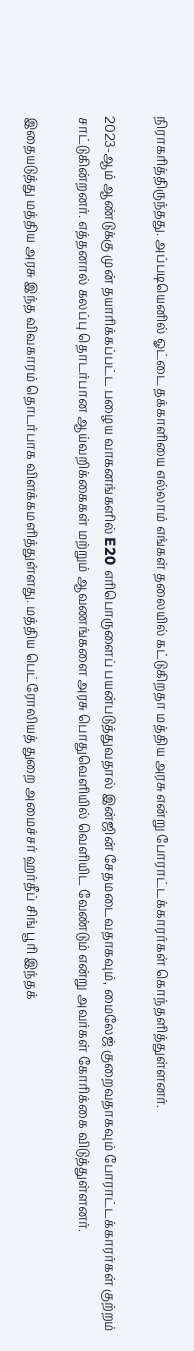நிராகரித்திருந்தது. அப்படியெனில் ஓட்டை தக்காளியை எல்லாம் எங்கள் தலையில் கட்டுகிறதா மத்திய அரசு என்று போராட்டக்காரர்கள் கொந்தளித்துள்ளனர்.

2023-ஆம் ஆண்டுக்கு முன் தயாரிக்கப்பட்ட பழைய வாகனங்களில் E20 எரிபொருளைப் பயன்படுத்துவதால் இன்ஜின் சேதமடைவதாகவும், மைலேஜ் குறைவதாகவும் போராட்டக்காரர்கள் குற்றம் சாட்டுகின்றனர். எத்தனால் கலப்பு தொடர்பான ஆய்வறிக்கைகள் மற்றும் ஆவணங்களை அரசு பொதுவெளியில் வெளியிட வேண்டும் என்று அவர்கள் கோரிக்கை விடுத்துள்ளனர்.

இதையடுத்து மத்திய அரசு இந்த விவகாரம் தொடர்பாக விளக்கமளித்துள்ளது. மத்திய பெட்ரோலியத் துறை அமைச்சர் ஹர்தீப் சிங் பூரி இந்தக்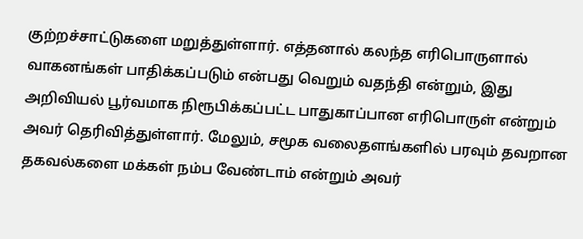குற்றச்சாட்டுகளை மறுத்துள்ளார். எத்தனால் கலந்த எரிபொருளால் வாகனங்கள் பாதிக்கப்படும் என்பது வெறும் வதந்தி என்றும், இது அறிவியல் பூர்வமாக நிரூபிக்கப்பட்ட பாதுகாப்பான எரிபொருள் என்றும் அவர் தெரிவித்துள்ளார். மேலும், சமூக வலைதளங்களில் பரவும் தவறான தகவல்களை மக்கள் நம்ப வேண்டாம் என்றும் அவர்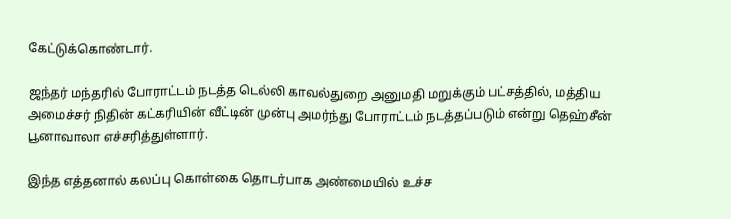கேட்டுக்கொண்டார்.

ஜந்தர் மந்தரில் போராட்டம் நடத்த டெல்லி காவல்துறை அனுமதி மறுக்கும் பட்சத்தில், மத்திய அமைச்சர் நிதின் கட்கரியின் வீட்டின் முன்பு அமர்ந்து போராட்டம் நடத்தப்படும் என்று தெஹ்சீன் பூனாவாலா எச்சரித்துள்ளார்.

இந்த எத்தனால் கலப்பு கொள்கை தொடர்பாக அண்மையில் உச்ச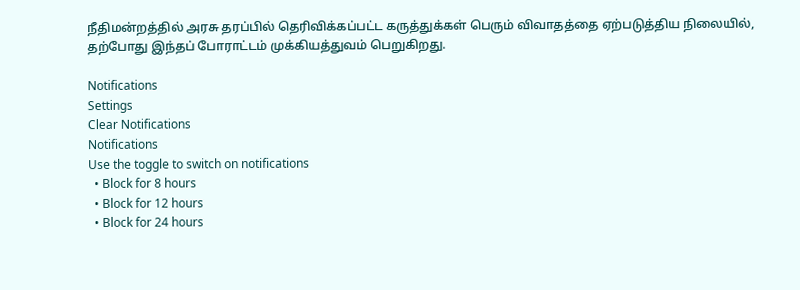நீதிமன்றத்தில் அரசு தரப்பில் தெரிவிக்கப்பட்ட கருத்துக்கள் பெரும் விவாதத்தை ஏற்படுத்திய நிலையில், தற்போது இந்தப் போராட்டம் முக்கியத்துவம் பெறுகிறது.

Notifications
Settings
Clear Notifications
Notifications
Use the toggle to switch on notifications
  • Block for 8 hours
  • Block for 12 hours
  • Block for 24 hours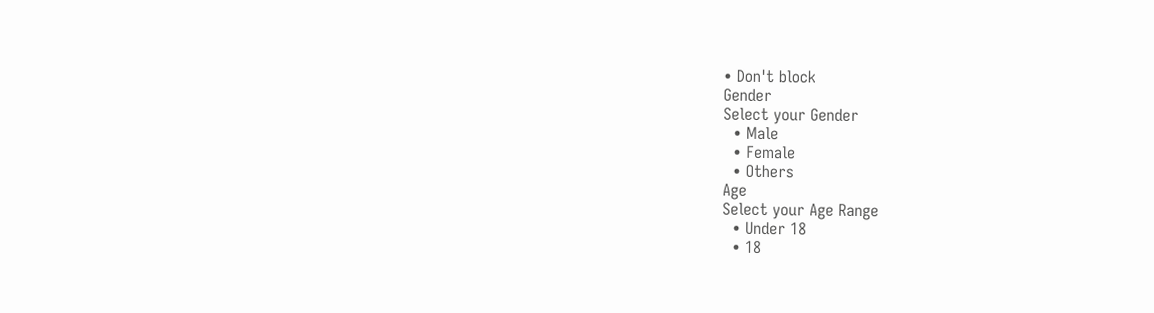• Don't block
Gender
Select your Gender
  • Male
  • Female
  • Others
Age
Select your Age Range
  • Under 18
  • 18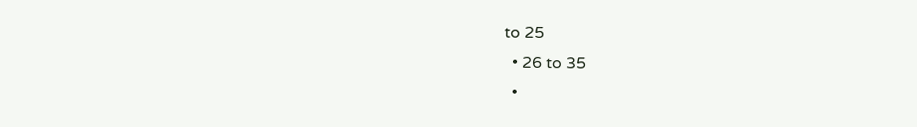to 25
  • 26 to 35
  •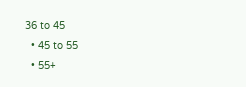36 to 45
  • 45 to 55
  • 55+